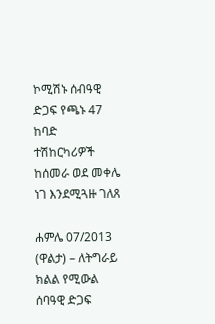ኮሚሽኑ ሰብዓዊ ድጋፍ የጫኑ 47 ከባድ ተሽከርካሪዎች ከሰመራ ወደ መቀሌ ነገ እንደሚጓዙ ገለጸ

ሐምሌ 07/2013 (ዋልታ) – ለትግራይ ክልል የሚውል ሰባዓዊ ድጋፍ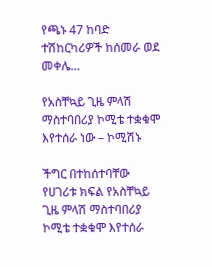የጫኑ 47 ከባድ ተሽከርካሪዎች ከሰመራ ወደ መቀሌ…

የአስቸኳይ ጊዜ ምላሽ ማስተባበሪያ ኮሚቴ ተቋቁሞ እየተሰራ ነው – ኮሚሽኑ

ችግር በተከሰተባቸው የሀገሪቱ ክፍል የአስቸኳይ ጊዜ ምላሽ ማስተባበሪያ ኮሚቴ ተቋቁሞ እየተሰራ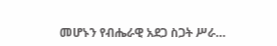መሆኑን የብሔራዊ አደጋ ስጋት ሥራ…